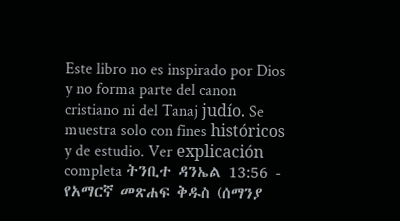Este libro no es inspirado por Dios y no forma parte del canon cristiano ni del Tanaj judío. Se muestra solo con fines históricos y de estudio. Ver explicación completa ትንቢተ ዳንኤል 13:56 - የአማርኛ መጽሐፍ ቅዱስ (ሰማንያ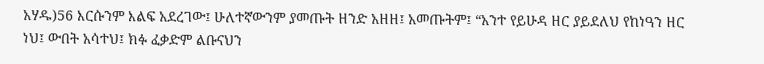አሃዱ)56 እርሱንም እልፍ አደረገው፤ ሁለተኛውንም ያመጡት ዘንድ አዘዘ፤ አመጡትም፤ “አንተ የይሁዳ ዘር ያይደለህ የከነዓን ዘር ነህ፤ ውበት አሳተህ፤ ክፉ ፈቃድም ልቡናህን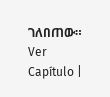ገለበጠው። Ver Capítulo |